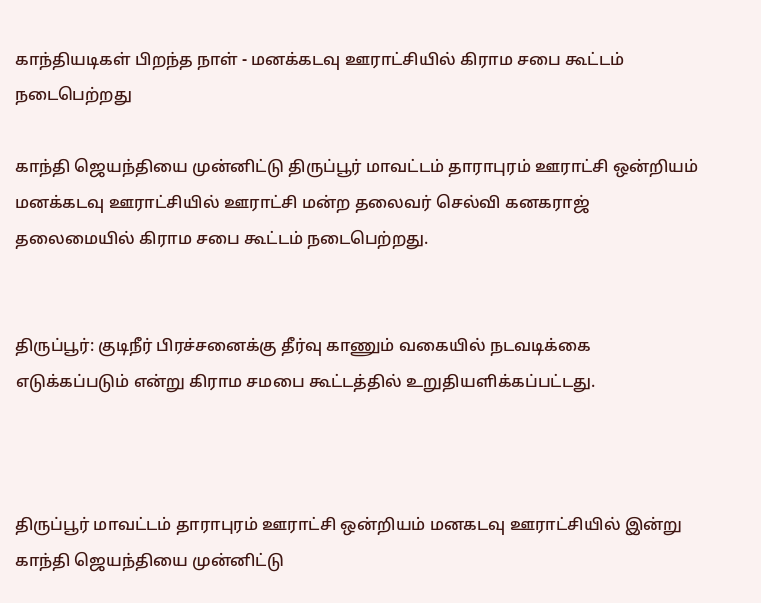காந்தியடிகள் பிறந்த நாள் - மனக்கடவு ஊராட்சியில் கிராம சபை கூட்டம் நடைபெற்றது

காந்தி ஜெயந்தியை முன்னிட்டு திருப்பூர் மாவட்டம் தாராபுரம் ஊராட்சி ஒன்றியம் மனக்கடவு ஊராட்சியில் ஊராட்சி மன்ற தலைவர் செல்வி கனகராஜ் தலைமையில் கிராம சபை கூட்டம் நடைபெற்றது.


திருப்பூர்: குடிநீர் பிரச்சனைக்கு தீர்வு காணும் வகையில் நடவடிக்கை எடுக்கப்படும் என்று கிராம சமபை கூட்டத்தில் உறுதியளிக்கப்பட்டது.



திருப்பூர் மாவட்டம் தாராபுரம் ஊராட்சி ஒன்றியம் மனகடவு ஊராட்சியில் இன்று காந்தி ஜெயந்தியை முன்னிட்டு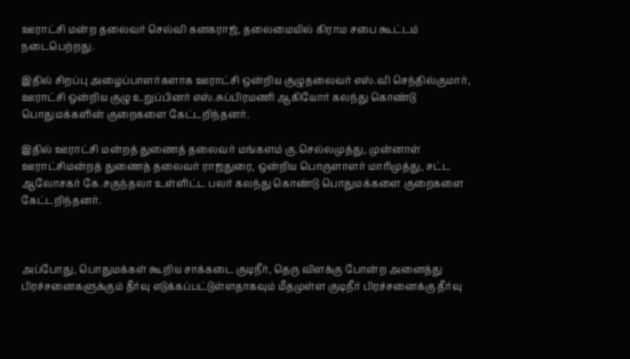ஊராட்சி மன்ற தலைவர் செல்வி கனகராஜ், தலைமையில் கிராம சபை கூட்டம் நடைபெற்றது.

இதில் சிறப்பு அழைப்பாளர்களாக ஊராட்சி ஒன்றிய குழுதலைவர் எஸ்.வி செந்தில்குமார், ஊராட்சி ஒன்றிய குழு உறுப்பினர் எஸ்.சுப்பிரமணி ஆகியோர் கலந்து கொண்டு பொதுமக்களின் குறைகளை கேட்டறிந்தனர்.

இதில் ஊராட்சி மன்றத் துணைத் தலைவர் மங்களம் கு.செல்லமுத்து, முன்னாள் ஊராட்சிமன்றத் துணைத் தலைவர் ராஜதுரை, ஒன்றிய பொருளாளர் மாரிமுத்து, சட்ட ஆலோசகர் கே.சகுந்தலா உள்ளிட்ட பலர் கலந்து கொண்டு பொதுமக்களை குறைகளை கேட்டறிந்தனர்.



அப்போது, பொதுமக்கள் கூறிய சாக்கடை குடிநீர், தெரு விளக்கு போன்ற அனைத்து பிரச்சனைகளுக்கும் தீர்வு எடுக்கப்பட்டுள்ளதாகவும் மீதமுள்ள குடிநீர் பிரச்சனைக்கு தீர்வு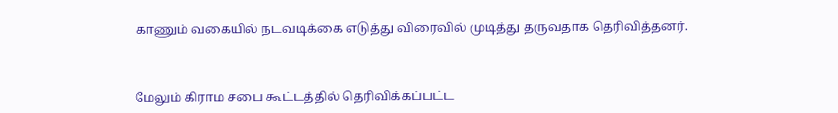காணும் வகையில் நடவடிக்கை எடுத்து விரைவில் முடித்து தருவதாக தெரிவித்தனர்.



மேலும் கிராம சபை கூட்டத்தில் தெரிவிக்கப்பட்ட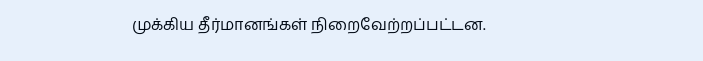முக்கிய தீர்மானங்கள் நிறைவேற்றப்பட்டன.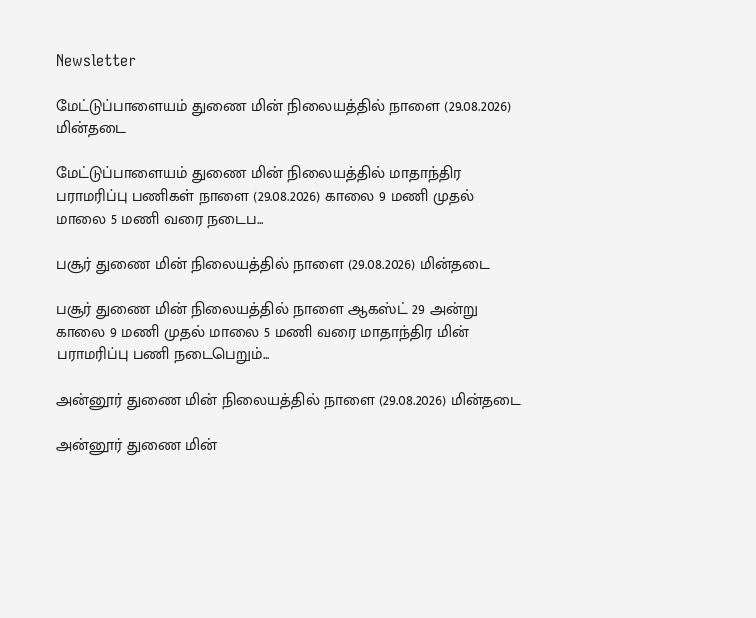Newsletter

மேட்டுப்பாளையம் துணை மின் நிலையத்தில் நாளை (29.08.2026) மின்தடை

மேட்டுப்பாளையம் துணை மின் நிலையத்தில் மாதாந்திர பராமரிப்பு பணிகள் நாளை (29.08.2026) காலை 9 மணி முதல் மாலை 5 மணி வரை நடைப...

பசூர் துணை மின் நிலையத்தில் நாளை (29.08.2026) மின்தடை

பசூர் துணை மின் நிலையத்தில் நாளை ஆகஸ்ட் 29 அன்று காலை 9 மணி முதல் மாலை 5 மணி வரை மாதாந்திர மின் பராமரிப்பு பணி நடைபெறும்...

அன்னூர் துணை மின் நிலையத்தில் நாளை (29.08.2026) மின்தடை

அன்னூர் துணை மின்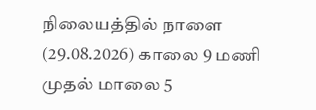நிலையத்தில் நாளை (29.08.2026) காலை 9 மணி முதல் மாலை 5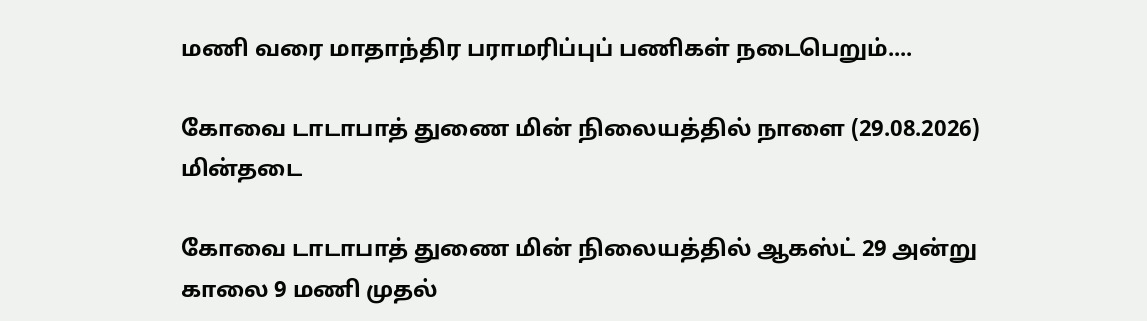மணி வரை மாதாந்திர பராமரிப்புப் பணிகள் நடைபெறும்....

கோவை டாடாபாத் துணை மின் நிலையத்தில் நாளை (29.08.2026) மின்தடை

கோவை டாடாபாத் துணை மின் நிலையத்தில் ஆகஸ்ட் 29 அன்று காலை 9 மணி முதல்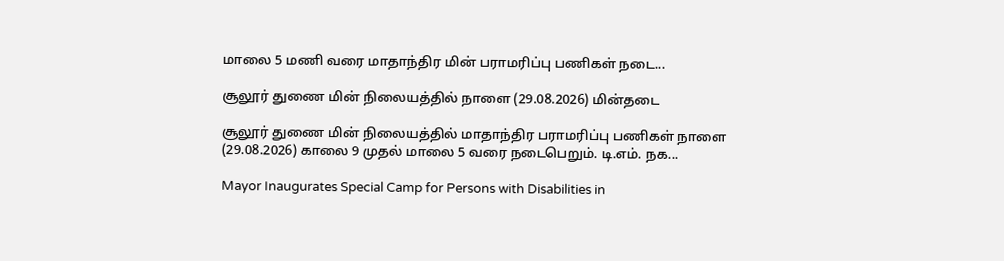மாலை 5 மணி வரை மாதாந்திர மின் பராமரிப்பு பணிகள் நடை...

சூலூர் துணை மின் நிலையத்தில் நாளை (29.08.2026) மின்தடை

சூலூர் துணை மின் நிலையத்தில் மாதாந்திர பராமரிப்பு பணிகள் நாளை (29.08.2026) காலை 9 முதல் மாலை 5 வரை நடைபெறும். டி.எம். நக...

Mayor Inaugurates Special Camp for Persons with Disabilities in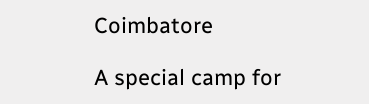Coimbatore

A special camp for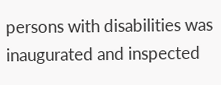persons with disabilities was inaugurated and inspected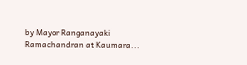by Mayor Ranganayaki Ramachandran at Kaumara...